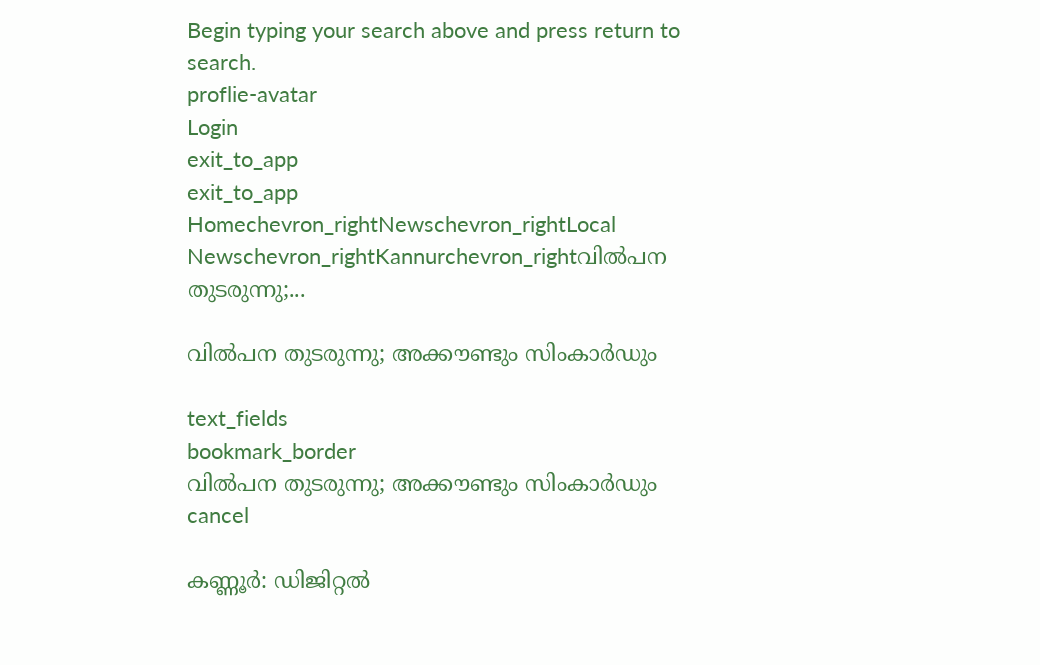Begin typing your search above and press return to search.
proflie-avatar
Login
exit_to_app
exit_to_app
Homechevron_rightNewschevron_rightLocal Newschevron_rightKannurchevron_rightവിൽപന തുടരുന്നു;...

വിൽപന തുടരുന്നു; അക്കൗണ്ടും സിംകാർഡും

text_fields
bookmark_border
വിൽപന തുടരുന്നു; അക്കൗണ്ടും സിംകാർഡും
cancel

കണ്ണൂർ: ഡിജിറ്റൽ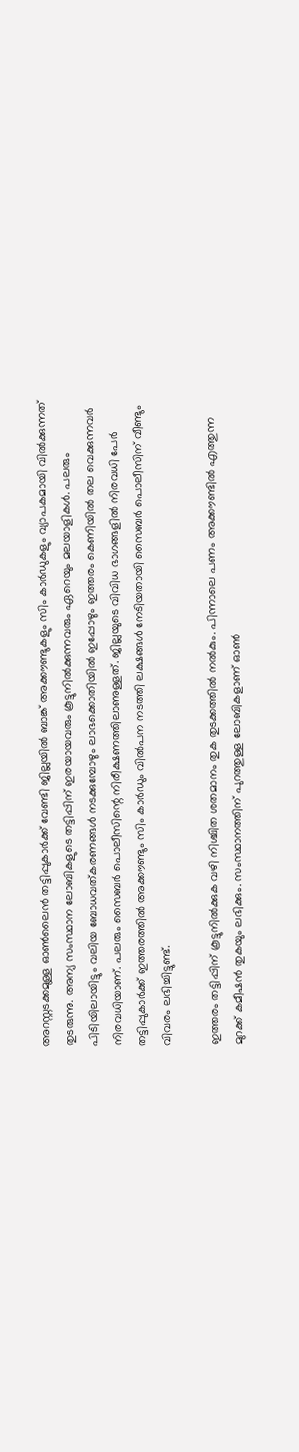അറസ്റ്റടക്കമുള്ള ഓൺലൈൻ തട്ടിപ്പുകാർക്ക് വേണ്ടി ജില്ലയിൽ ബാങ്ക് അക്കൗണ്ടുകളും സിം കാർഡുകളും വ്യാപകമായി വിൽക്കുന്നത് തുടരുന്നു. അന്യ സംസ്ഥാന ലോബികളുടെ തട്ടിപ്പിന് ഇരയായവരും കൂട്ടുനിൽക്കുന്നവരും ഏറെയും മലയാളികൾ. പലരും പിടിയിലായിട്ടും വലിയ ബോധവത്കരണങ്ങൾ നടക്കുമ്പോഴും ലാഭക്കൊതിയിൽ ഇപ്പോഴും ഇത്തരം കെണിയിൽ തല വെക്കുന്നവർ നിരവധിയാണ്. പലരും സൈബർ പൊലീസിന്റെ നിരീക്ഷണത്തിലാണുള്ളത്. ജില്ലയുടെ വിവിധ ഭാഗങ്ങളിൽ നിരവധി പേർ തട്ടിപ്പുകാർക്ക് ഇത്തരത്തിൽ അക്കൗണ്ടും സിം കാർഡും വിൽപന നടത്തി ലക്ഷങ്ങൾ നേടിയതായി സൈബർ പൊലീസിന് വീണ്ടും വിവരം ലഭിച്ചിട്ടുണ്ട്.

ഇത്തരം തട്ടിപ്പിന് കൂട്ടുനിൽക്കുക വഴി നിശ്ചിത ശതമാനം തുക തുടക്കത്തിൽ നൽകും. പിന്നാലെ പണം അക്കൗണ്ടിൽ എത്തുന്ന മുറക്ക് കമീഷൻ തുകയും ലഭിക്കും. സംസ്ഥാനത്തിന് പുറത്തുള്ള ലോബികളാണ് ഓൺ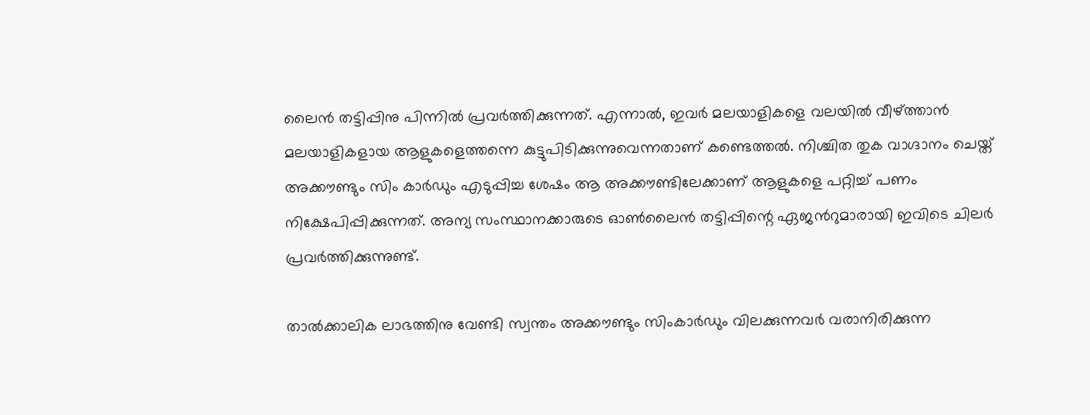ലൈൻ തട്ടിപ്പിനു പിന്നിൽ പ്രവർത്തിക്കുന്നത്. എന്നാൽ, ഇവർ മലയാളികളെ വലയിൽ വീഴ്ത്താൻ മലയാളികളായ ആളുകളെത്തന്നെ കുട്ടുപിടിക്കുന്നുവെന്നതാണ് കണ്ടെത്തൽ. നിശ്ചിത തുക വാഗ്ദാനം ചെയ്ത് അക്കൗണ്ടും സിം കാർഡും എടുപ്പിച്ച ശേഷം ആ അക്കൗണ്ടിലേക്കാണ് ആളുകളെ പറ്റിച്ച് പണം നിക്ഷേപിപ്പിക്കുന്നത്. അന്യ സംസ്ഥാനക്കാരുടെ ഓൺലൈൻ തട്ടിപ്പിന്റെ ഏജൻറുമാരായി ഇവിടെ ചിലർ പ്രവർത്തിക്കുന്നുണ്ട്.

താൽക്കാലിക ലാഭത്തിനു വേണ്ടി സ്വന്തം അക്കൗണ്ടും സിംകാർഡും വിലക്കുന്നവർ വരാനിരിക്കുന്ന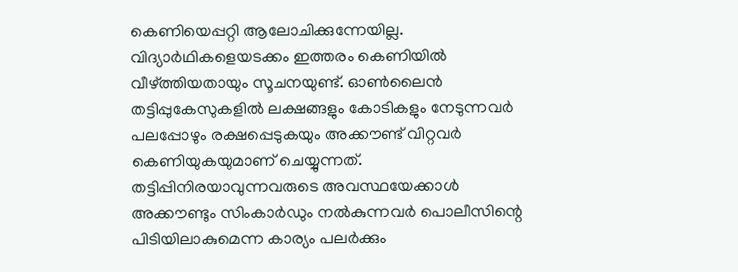കെണിയെപ്പറ്റി ആലോചിക്കുന്നേയില്ല. വിദ്യാർഥികളെയടക്കം ഇത്തരം കെണിയിൽ വീഴ്ത്തിയതായും സൂചനയുണ്ട്. ഓൺലൈൻ തട്ടിപ്പുകേസുകളിൽ ലക്ഷങ്ങളും കോടികളും നേടുന്നവർ പലപ്പോഴും രക്ഷപ്പെടുകയും അക്കൗണ്ട് വിറ്റവർ കെണിയുകയുമാണ് ചെയ്യുന്നത്. തട്ടിപ്പിനിരയാവുന്നവരുടെ അവസ്ഥയേക്കാൾ അക്കൗണ്ടും സിംകാർഡും നൽകുന്നവർ പൊലീസിന്റെ പിടിയിലാകുമെന്ന കാര്യം പലർക്കും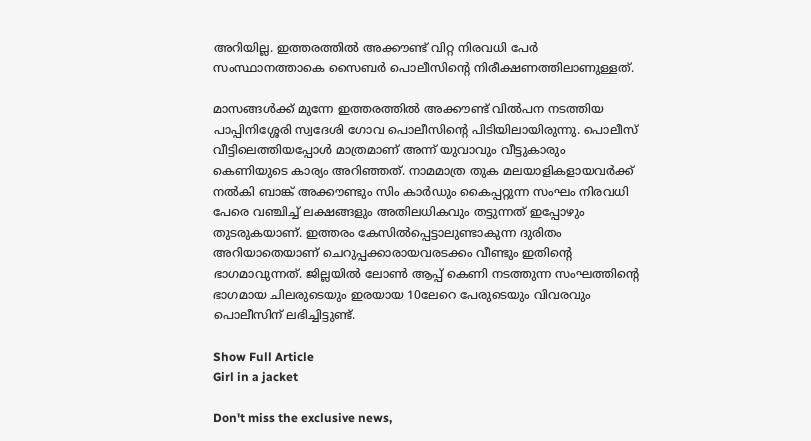അറിയില്ല. ഇത്തരത്തിൽ അക്കൗണ്ട് വിറ്റ നിരവധി പേർ സംസ്ഥാനത്താകെ സൈബർ പൊലീസിന്റെ നിരീക്ഷണത്തിലാണുള്ളത്.

മാസങ്ങൾക്ക് മുന്നേ ഇത്തരത്തിൽ അക്കൗണ്ട് വിൽപന നടത്തിയ പാപ്പിനിശ്ശേരി സ്വദേശി ഗോവ പൊലീസിന്റെ പിടിയിലായിരുന്നു. പൊലീസ് വീട്ടിലെത്തിയപ്പോൾ മാത്രമാണ് അന്ന് യുവാവും വീട്ടുകാരും കെണിയുടെ കാര്യം അറിഞ്ഞത്. നാമമാത്ര തുക മലയാളികളായവർക്ക് നൽകി ബാങ്ക് അക്കൗണ്ടും സിം കാർഡും കൈപ്പറ്റുന്ന സംഘം നിരവധി പേരെ വഞ്ചിച്ച് ലക്ഷങ്ങളും അതിലധികവും തട്ടുന്നത് ഇപ്പോഴും തുടരുകയാണ്. ഇത്തരം കേസിൽപ്പെട്ടാലുണ്ടാകുന്ന ദുരിതം അറിയാതെയാണ് ചെറുപ്പക്കാരായവരടക്കം വീണ്ടും ഇതിന്റെ ഭാഗമാവുന്നത്. ജില്ലയിൽ ലോൺ ആപ്പ് കെണി നടത്തുന്ന സംഘത്തിന്റെ ഭാഗമായ ചിലരുടെയും ഇരയായ 10ലേറെ പേരുടെയും വിവരവും പൊലീസിന് ലഭിച്ചിട്ടുണ്ട്.

Show Full Article
Girl in a jacket

Don't miss the exclusive news,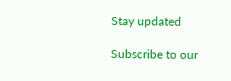Stay updated

Subscribe to our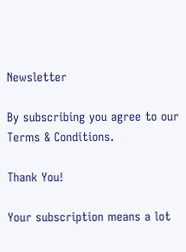Newsletter

By subscribing you agree to our Terms & Conditions.

Thank You!

Your subscription means a lot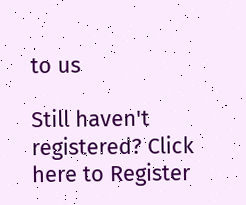to us

Still haven't registered? Click here to Register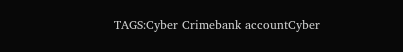TAGS:Cyber Crimebank accountCyber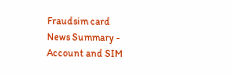Fraudsim card
News Summary - Account and SIM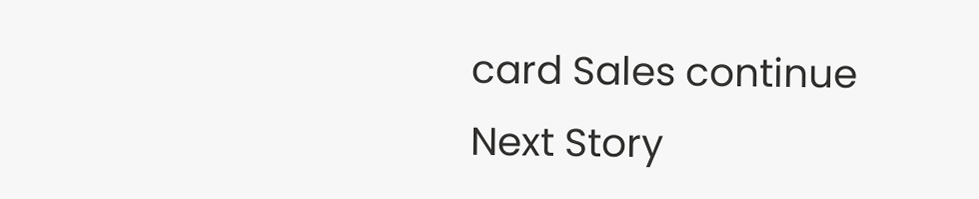card Sales continue
Next Story